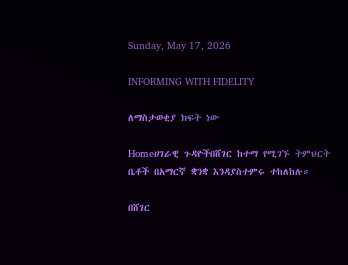Sunday, May 17, 2026

INFORMING WITH FIDELITY

ለማስታወቂያ ክፍት ነው

Homeሀገራዊ ጉዳዮችበሸገር ከተማ የሚገኙ ትምህርት ቤቶች በአማርኛ ቋንቋ እንዳያስተምሩ ተከለከሉ።

በሸገር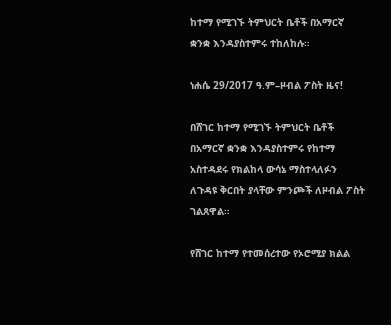ከተማ የሚገኙ ትምህርት ቤቶች በአማርኛ ቋንቋ እንዳያስተምሩ ተከለከሉ።

ነሐሴ 29/2017 ዓ.ም–ዞብል ፖስት ዜና!

በሸገር ከተማ የሚገኙ ትምህርት ቤቶች በአማርኛ ቋንቋ እንዳያስተምሩ የከተማ አስተዳደሩ የክልከላ ውሳኔ ማስተላለፉን ለጉዳዩ ቅርበት ያላቸው ምንጮች ለዞብል ፖስት ገልጸዋል።

የሸገር ከተማ የተመሰረተው የኦሮሚያ ክልል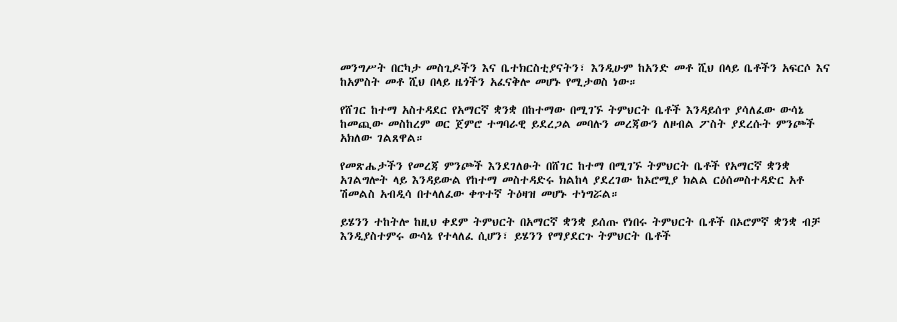መንግሥት በርካታ መስጊዶችን እና ቤተክርስቲያናትን፣ እንዲሁም ከአንድ መቶ ሺህ በላይ ቤቶችን አፍርሶ እና ከአምስት መቶ ሺህ በላይ ዜጎችን አፈናቅሎ መሆኑ የሚታወስ ነው።

የሸገር ከተማ አስተዳደር የአማርኛ ቋንቋ በከተማው በሚገኙ ትምህርት ቤቶች እንዳይሰጥ ያሳለፈው ውሳኔ ከመጪው መስከረም ወር ጀምሮ ተግባራዊ ይደረጋል መባሉን መረጃውን ለዞብል ፖስት ያደረሱት ምንጮች አክለው ገልጸዋል።

የመጽሔታችን የመረጃ ምንጮች እንደገለፁት በሸገር ከተማ በሚገኙ ትምህርት ቤቶች የአማርኛ ቋንቋ አገልግሎት ላይ እንዳይውል የከተማ መስተዳድሩ ክልከላ ያደረገው ከኦሮሚያ ክልል ርዕሰመስተዳድር አቶ ሽመልስ አብዲሳ በተላለፈው ቀጥተኛ ትዕዛዝ መሆኑ ተነግሯል።

ይሄንን ተከትሎ ከዚህ ቀደም ትምህርት በአማርኛ ቋንቋ ይሰጡ የነበሩ ትምህርት ቤቶች በኦሮምኛ ቋንቋ ብቻ እንዲያስተምሩ ውሳኔ የተላለፈ ሲሆን፣ ይሄንን የማያደርጉ ትምህርት ቤቶች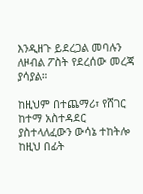እንዲዘጉ ይደረጋል መባሉን ለዞብል ፖስት የደረሰው መረጃ ያሳያል።

ከዚህም በተጨማሪ፣ የሸገር ከተማ አስተዳደር ያስተላለፈውን ውሳኔ ተከትሎ ከዚህ በፊት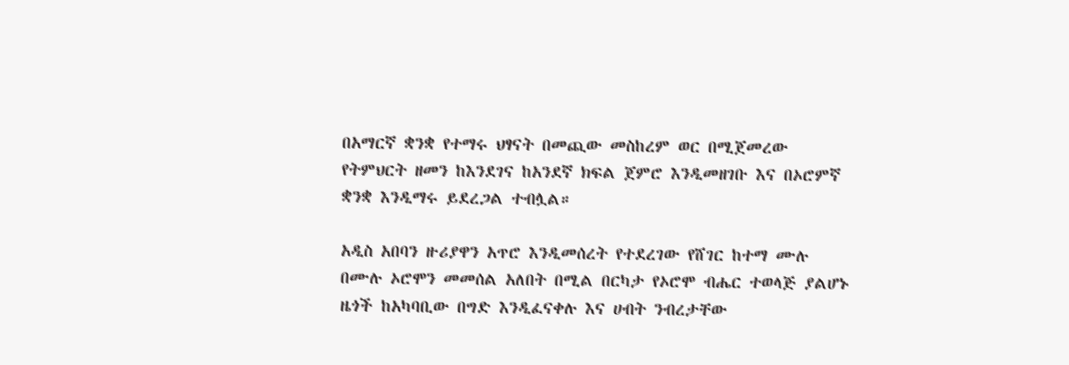በአማርኛ ቋንቋ የተማሩ ህፃናት በመጪው መስከረም ወር በሚጀመረው የትምህርት ዘመን ከእንደገና ከአንደኛ ክፍል ጀምሮ እንዲመዘገቡ እና በኦሮምኛ ቋንቋ እንዲማሩ ይደረጋል ተብሏል።

አዲስ አበባን ዙሪያዋን አጥሮ እንዲመሰረት የተደረገው የሸገር ከተማ ሙሉ በሙሉ ኦሮሞን መመሰል አለበት በሚል በርካታ የኦሮሞ ብሔር ተወላጅ ያልሆኑ ዜጎች ከአካባቢው በግድ እንዲፈናቀሉ እና ሀብት ንብረታቸው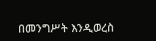በመንግሥት እንዲወረስ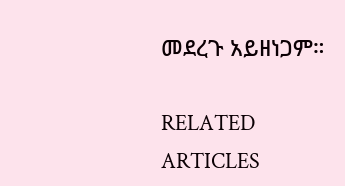መደረጉ አይዘነጋም።

RELATED ARTICLES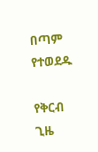በጣም የተወደዱ

የቅርብ ጊዜ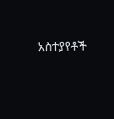አስተያየቶች